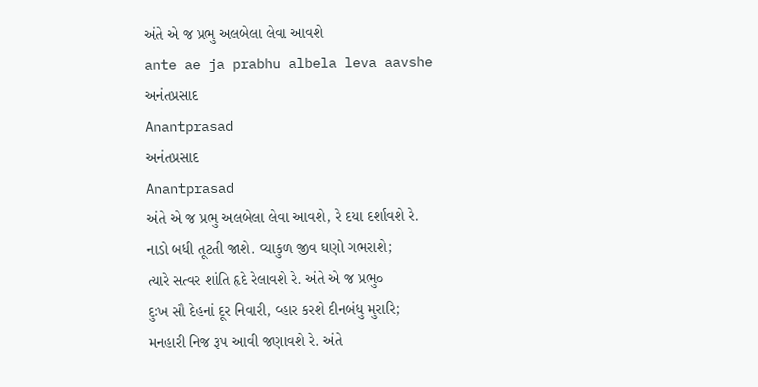અંતે એ જ પ્રભુ અલબેલા લેવા આવશે
ante ae ja prabhu albela leva aavshe
અનંતપ્રસાદ
Anantprasad
અનંતપ્રસાદ
Anantprasad
અંતે એ જ પ્રભુ અલબેલા લેવા આવશે, રે દયા દર્શાવશે રે.
નાડો બધી તૂટતી જાશે. વ્યાકુળ જીવ ઘણો ગભરાશે;
ત્યારે સત્વર શાંતિ હૃદે રેલાવશે રે. અંતે એ જ પ્રભુ૦
દુઃખ સૌ દેહનાં દૂર નિવારી, વ્હાર કરશે દીનબંધુ મુરારિ;
મનહારી નિજ રૂપ આવી જણાવશે રે. અંતે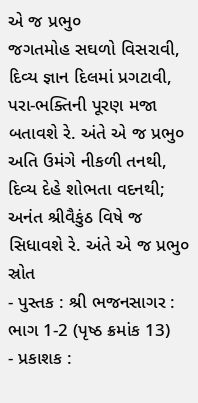એ જ પ્રભુ૦
જગતમોહ સઘળો વિસરાવી, દિવ્ય જ્ઞાન દિલમાં પ્રગટાવી,
પરા-ભક્તિની પૂરણ મજા બતાવશે રે. અંતે એ જ પ્રભુ૦
અતિ ઉમંગે નીકળી તનથી, દિવ્ય દેહે શોભતા વદનથી;
અનંત શ્રીવૈકુંઠ વિષે જ સિધાવશે રે. અંતે એ જ પ્રભુ૦
સ્રોત
- પુસ્તક : શ્રી ભજનસાગર : ભાગ 1-2 (પૃષ્ઠ ક્રમાંક 13)
- પ્રકાશક :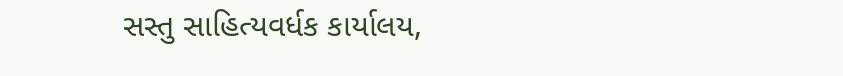સસ્તુ સાહિત્યવર્ધક કાર્યાલય,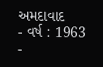અમદાવાદ
- વર્ષ : 1963
-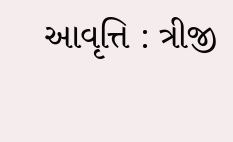આવૃત્તિ : ત્રીજી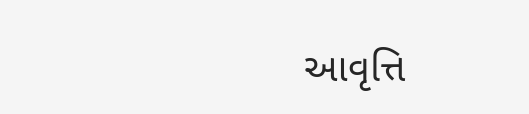આવૃત્તિ